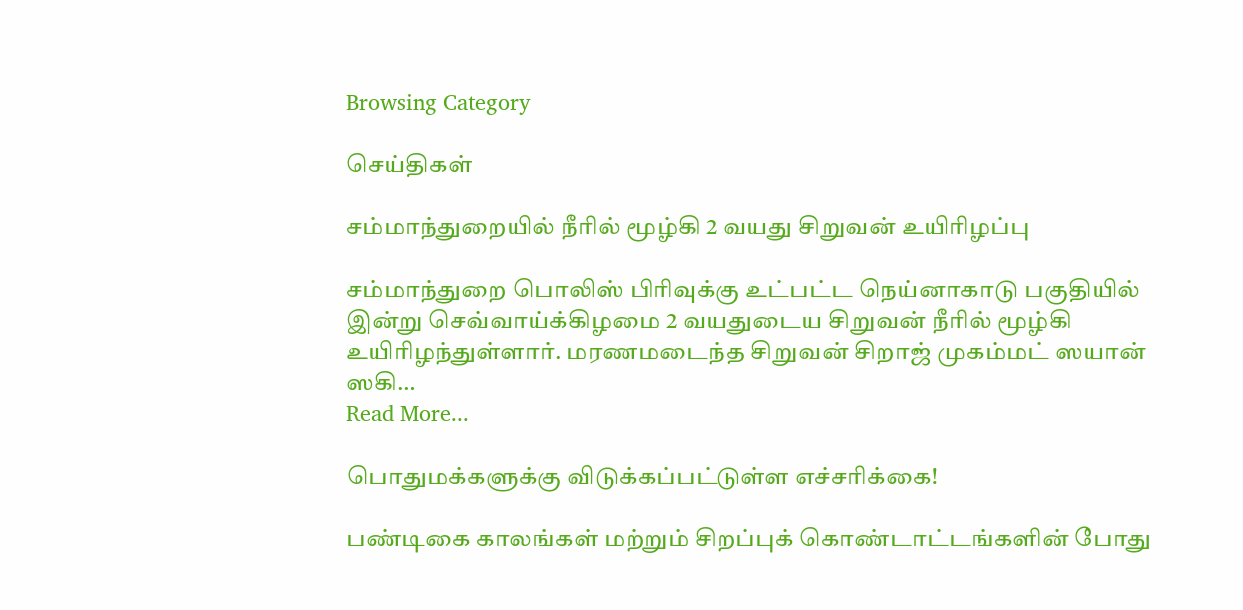Browsing Category

செய்திகள்

சம்மாந்துறையில் நீரில் மூழ்கி 2 வயது சிறுவன் உயிரிழப்பு

சம்மாந்துறை பொலிஸ் பிரிவுக்கு உட்பட்ட நெய்னாகாடு பகுதியில் இன்று செவ்வாய்க்கிழமை 2 வயதுடைய சிறுவன் நீரில் மூழ்கி உயிரிழந்துள்ளார். மரணமடைந்த சிறுவன் சிறாஜ் முகம்மட் ஸயான் ஸகி…
Read More...

பொதுமக்களுக்கு விடுக்கப்பட்டுள்ள எச்சரிக்கை!

பண்டிகை காலங்கள் மற்றும் சிறப்புக் கொண்டாட்டங்களின் போது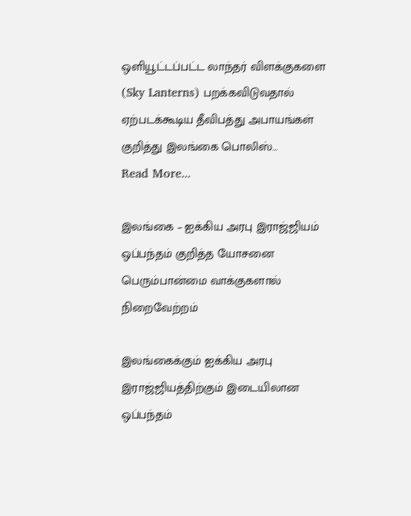ஒளியூட்டப்பட்ட லாந்தர் விளக்குகளை (Sky Lanterns) பறக்கவிடுவதால் ஏற்படக்கூடிய தீவிபத்து அபாயங்கள் குறித்து இலங்கை பொலிஸ்…
Read More...

இலங்கை – ஐக்கிய அரபு இராஜ்ஜியம் ஒப்பந்தம் குறித்த யோசனை பெரும்பான்மை வாக்குகளால் நிறைவேற்றம்

இலங்கைக்கும் ஐக்கிய அரபு இராஜ்ஜியத்திற்கும் இடையிலான ஒப்பந்தம்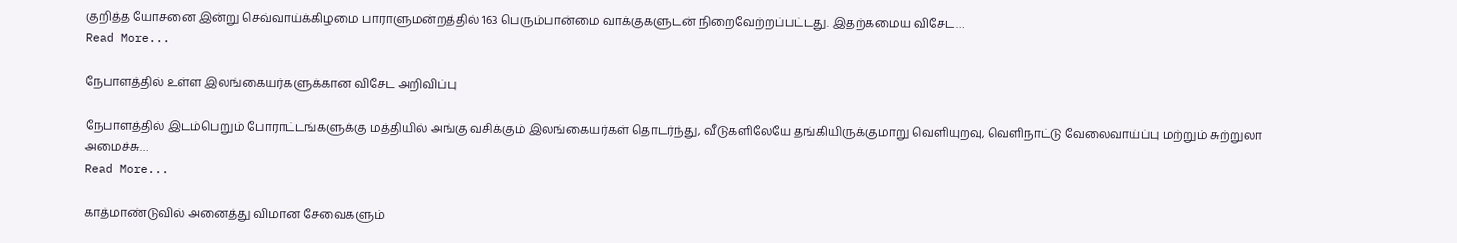குறித்த யோசனை இன்று செவ்வாய்க்கிழமை பாராளுமன்றத்தில் 163 பெரும்பான்மை வாக்குகளுடன் நிறைவேற்றப்பட்டது. இதற்கமைய விசேட…
Read More...

நேபாளத்தில் உள்ள இலங்கையர்களுக்கான விசேட அறிவிப்பு

நேபாளத்தில் இடம்பெறும் போராட்டங்களுக்கு மத்தியில் அங்கு வசிக்கும் இலங்கையர்கள் தொடர்ந்து, வீடுகளிலேயே தங்கியிருக்குமாறு வெளியுறவு, வெளிநாட்டு வேலைவாய்ப்பு மற்றும் சுற்றுலா அமைச்சு…
Read More...

காத்மாண்டுவில் அனைத்து விமான சேவைகளும்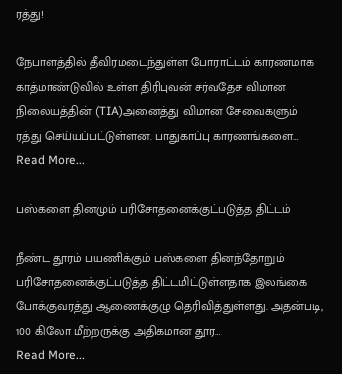ரத்து!

நேபாளத்தில் தீவிரமடைந்துள்ள போராட்டம் காரணமாக காத்மாண்டுவில் உள்ள திரிபுவன் சர்வதேச விமான நிலையத்தின் (TIA)அனைத்து விமான சேவைகளும் ரத்து செய்யப்பட்டுள்ளன. பாதுகாப்பு காரணங்களை…
Read More...

பஸ்களை தினமும் பரிசோதனைக்குட்படுத்த திட்டம்

நீண்ட தூரம் பயணிக்கும் பஸ்களை தினந்தோறும் பரிசோதனைக்குட்படுத்த திட்டமிட்டுள்ளதாக இலங்கை போக்குவரத்து ஆணைக்குழு தெரிவித்துள்ளது. அதன்படி, 100 கிலோ மீற்றருக்கு அதிகமான தூர…
Read More...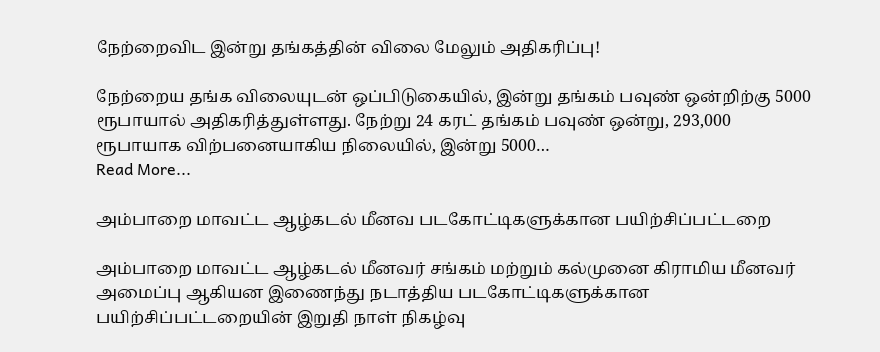நேற்றைவிட இன்று தங்கத்தின் விலை மேலும் அதிகரிப்பு!

நேற்றைய தங்க விலையுடன் ஒப்பிடுகையில், இன்று தங்கம் பவுண் ஒன்றிற்கு 5000 ரூபாயால் அதிகரித்துள்ளது. நேற்று 24 கரட் தங்கம் பவுண் ஒன்று, 293,000 ரூபாயாக விற்பனையாகிய நிலையில், இன்று 5000…
Read More...

அம்பாறை மாவட்ட ஆழ்கடல் மீனவ படகோட்டிகளுக்கான பயிற்சிப்பட்டறை

அம்பாறை மாவட்ட ஆழ்கடல் மீனவர் சங்கம் மற்றும் கல்முனை கிராமிய மீனவர் அமைப்பு ஆகியன இணைந்து நடாத்திய படகோட்டிகளுக்கான பயிற்சிப்பட்டறையின் இறுதி நாள் நிகழ்வு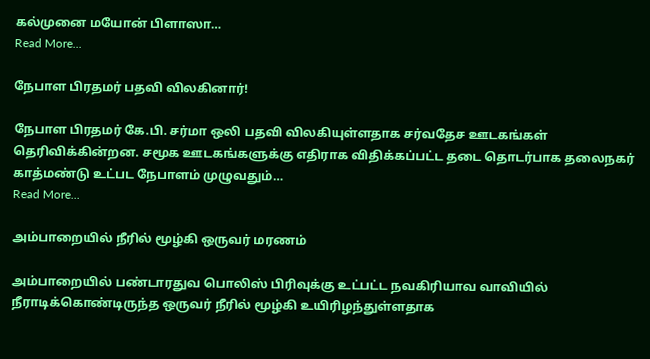கல்முனை மயோன் பிளாஸா…
Read More...

நேபாள பிரதமர் பதவி விலகினார்!

நேபாள பிரதமர் கே.பி. சர்மா ஒலி பதவி விலகியுள்ளதாக சர்வதேச ஊடகங்கள் தெரிவிக்கின்றன. சமூக ஊடகங்களுக்கு எதிராக விதிக்கப்பட்ட தடை தொடர்பாக தலைநகர் காத்மண்டு உட்பட நேபாளம் முழுவதும்…
Read More...

அம்பாறையில் நீரில் மூழ்கி ஒருவர் மரணம்

அம்பாறையில் பண்டாரதுவ பொலிஸ் பிரிவுக்கு உட்பட்ட நவகிரியாவ வாவியில் நீராடிக்கொண்டிருந்த ஒருவர் நீரில் மூழ்கி உயிரிழந்துள்ளதாக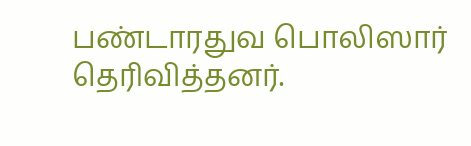பண்டாரதுவ பொலிஸார் தெரிவித்தனர்.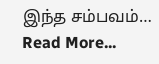இந்த சம்பவம்…
Read More...